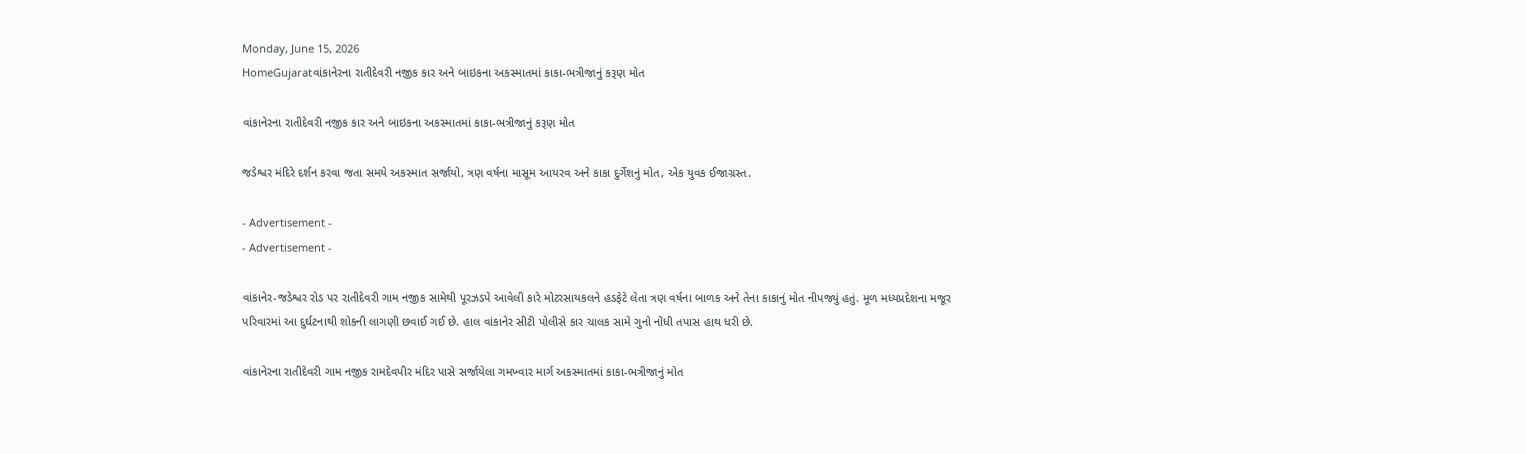Monday, June 15, 2026
HomeGujaratવાંકાનેરના રાતીદેવરી નજીક કાર અને બાઇકના અકસ્માતમાં કાકા-ભત્રીજાનું કરૂણ મોત

વાંકાનેરના રાતીદેવરી નજીક કાર અને બાઇકના અકસ્માતમાં કાકા-ભત્રીજાનું કરૂણ મોત

જડેશ્વર મંદિરે દર્શન કરવા જતા સમયે અકસ્માત સર્જાયો, ત્રણ વર્ષના માસૂમ આયરવ અને કાકા દુર્ગેશનું મોત, એક યુવક ઈજાગ્રસ્ત.

- Advertisement -
- Advertisement -

વાંકાનેર-જડેશ્વર રોડ પર રાતીદેવરી ગામ નજીક સામેથી પૂરઝડપે આવેલી કારે મોટરસાયકલને હડફેટે લેતા ત્રણ વર્ષના બાળક અને તેના કાકાનું મોત નીપજ્યું હતું. મૂળ મધ્યપ્રદેશના મજૂર પરિવારમાં આ દુર્ઘટનાથી શોકની લાગણી છવાઈ ગઈ છે. હાલ વાંકાનેર સીટી પોલીસે કાર ચાલક સામે ગુનો નોંધી તપાસ હાથ ધરી છે.

વાંકાનેરના રાતીદેવરી ગામ નજીક રામદેવપીર મંદિર પાસે સર્જાયેલા ગમખ્વાર માર્ગ અકસ્માતમાં કાકા-ભત્રીજાનું મોત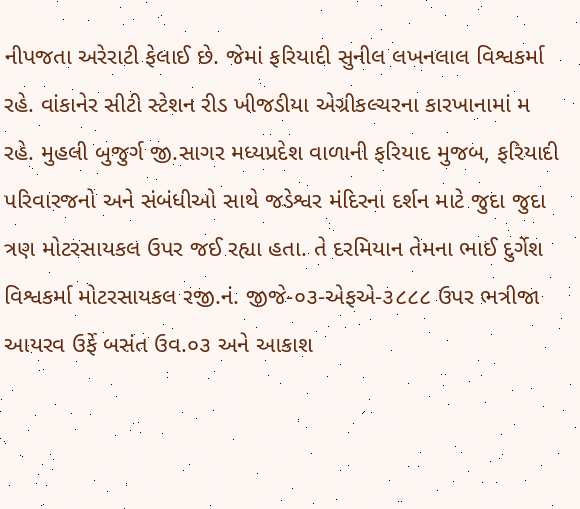નીપજતા અરેરાટી ફેલાઈ છે. જેમાં ફરિયાદી સુનીલ લખનલાલ વિશ્વકર્મા રહે. વાંકાનેર સીટી સ્ટેશન રીડ ખીજડીયા એગ્રીકલ્ચરના કારખાનામાં મ રહે. મુહલી બુજુર્ગ જી.સાગર મધ્યપ્રદેશ વાળાની ફરિયાદ મુજબ, ફરિયાદી પરિવારજનો અને સંબંધીઓ સાથે જડેશ્વર મંદિરના દર્શન માટે જુદા જુદા ત્રણ મોટરસાયકલ ઉપર જઈ રહ્યા હતા. તે દરમિયાન તેમના ભાઈ દુર્ગેશ વિશ્વકર્મા મોટરસાયકલ રજી.નં. જીજે-૦૩-એફએ-૩૮૮૮ ઉપર ભત્રીજા આયરવ ઉર્ફે બસંત ઉવ.૦૩ અને આકાશ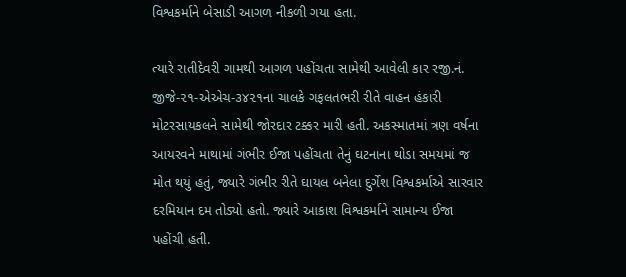વિશ્વકર્માને બેસાડી આગળ નીકળી ગયા હતા.

ત્યારે રાતીદેવરી ગામથી આગળ પહોંચતા સામેથી આવેલી કાર રજી.નં. જીજે-૨૧-એએચ-૩૪૨૧ના ચાલકે ગફલતભરી રીતે વાહન હંકારી મોટરસાયકલને સામેથી જોરદાર ટક્કર મારી હતી. અકસ્માતમાં ત્રણ વર્ષના આયરવને માથામાં ગંભીર ઈજા પહોંચતા તેનું ઘટનાના થોડા સમયમાં જ મોત થયું હતું, જ્યારે ગંભીર રીતે ઘાયલ બનેલા દુર્ગેશ વિશ્વકર્માએ સારવાર દરમિયાન દમ તોડ્યો હતો. જ્યારે આકાશ વિશ્વકર્માને સામાન્ય ઈજા પહોંચી હતી.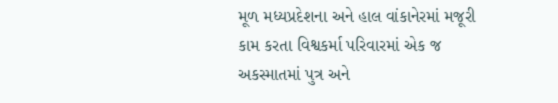મૂળ મધ્યપ્રદેશના અને હાલ વાંકાનેરમાં મજૂરી કામ કરતા વિશ્વકર્મા પરિવારમાં એક જ અકસ્માતમાં પુત્ર અને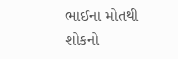ભાઈના મોતથી શોકનો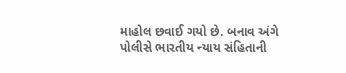માહોલ છવાઈ ગયો છે. બનાવ અંગે પોલીસે ભારતીય ન્યાય સંહિતાની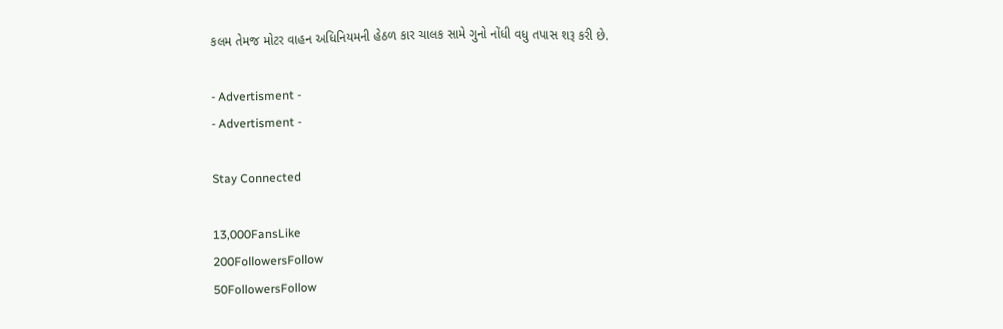કલમ તેમજ મોટર વાહન અધિનિયમની હેઠળ કાર ચાલક સામે ગુનો નોંધી વધુ તપાસ શરૂ કરી છે.

- Advertisment -
- Advertisment -

Stay Connected

13,000FansLike
200FollowersFollow
50FollowersFollow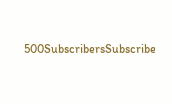500SubscribersSubscribe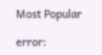Most Popular

error: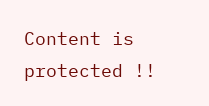Content is protected !!